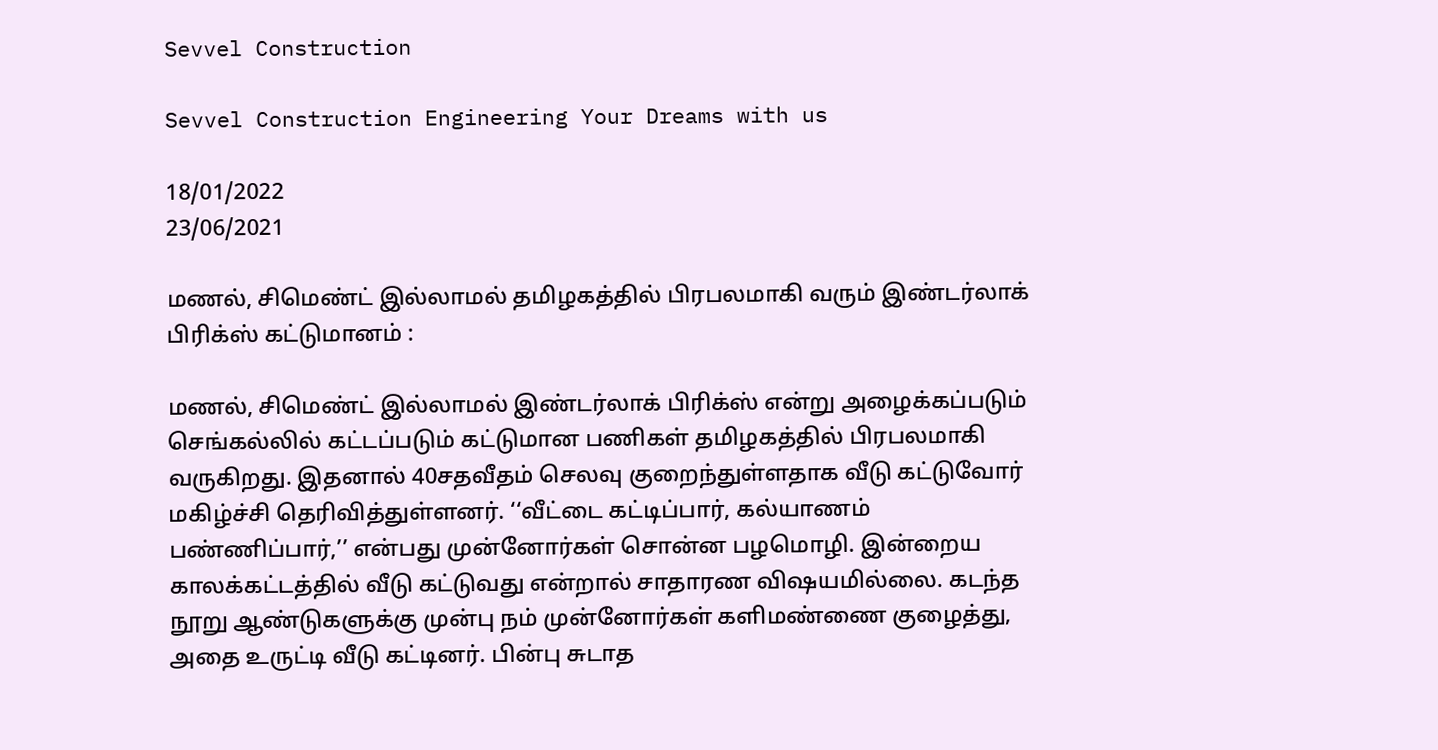Sevvel Construction

Sevvel Construction Engineering Your Dreams with us

18/01/2022
23/06/2021

மணல், சிமெண்ட் இல்லாமல் தமிழகத்தில் பிரபலமாகி வரும் இண்டர்லாக் பிரிக்ஸ் கட்டுமானம் :

மணல், சிமெண்ட் இல்லாமல் இண்டர்லாக் பிரிக்ஸ் என்று அழைக்கப்படும் செங்கல்லில் கட்டப்படும் கட்டுமான பணிகள் தமிழகத்தில் பிரபலமாகி வருகிறது. இதனால் 40சதவீதம் செலவு குறைந்துள்ளதாக வீடு கட்டுவோர் மகிழ்ச்சி தெரிவித்துள்ளனர். ‘‘வீட்டை கட்டிப்பார், கல்யாணம் பண்ணிப்பார்,’’ என்பது முன்னோர்கள் சொன்ன பழமொழி. இன்றைய காலக்கட்டத்தில் வீடு கட்டுவது என்றால் சாதாரண விஷயமில்லை. கடந்த நூறு ஆண்டுகளுக்கு முன்பு நம் முன்னோர்கள் களிமண்ணை குழைத்து, அதை உருட்டி வீடு கட்டினர். பின்பு சுடாத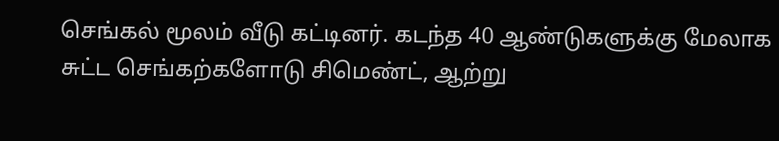செங்கல் மூலம் வீடு கட்டினர். கடந்த 40 ஆண்டுகளுக்கு மேலாக சுட்ட செங்கற்களோடு சிமெண்ட், ஆற்று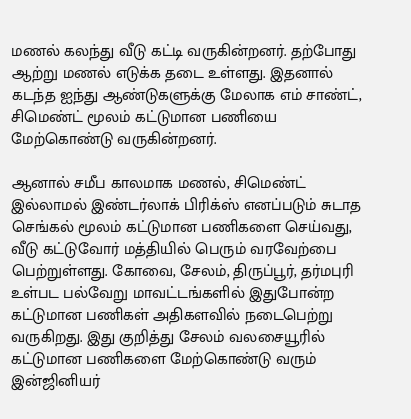மணல் கலந்து வீடு கட்டி வருகின்றனர். தற்போது ஆற்று மணல் எடுக்க தடை உள்ளது. இதனால் கடந்த ஐந்து ஆண்டுகளுக்கு மேலாக எம் சாண்ட், சிமெண்ட் மூலம் கட்டுமான பணியை மேற்கொண்டு வருகின்றனர்.

ஆனால் சமீப காலமாக மணல், சிமெண்ட் இல்லாமல் இண்டர்லாக் பிரிக்ஸ் எனப்படும் சுடாத செங்கல் மூலம் கட்டுமான பணிகளை செய்வது, வீடு கட்டுவோர் மத்தியில் பெரும் வரவேற்பை பெற்றுள்ளது. கோவை, சேலம், திருப்பூர், தர்மபுரி உள்பட பல்வேறு மாவட்டங்களில் இதுபோன்ற கட்டுமான பணிகள் அதிகளவில் நடைபெற்று வருகிறது. இது குறித்து சேலம் வலசையூரில் கட்டுமான பணிகளை மேற்கொண்டு வரும் இன்ஜினியர்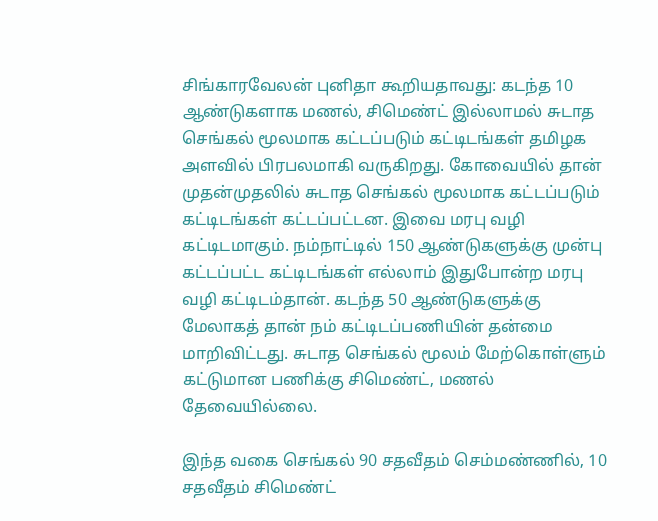சிங்காரவேலன் புனிதா கூறியதாவது: கடந்த 10 ஆண்டுகளாக மணல், சிமெண்ட் இல்லாமல் சுடாத செங்கல் மூலமாக கட்டப்படும் கட்டிடங்கள் தமிழக அளவில் பிரபலமாகி வருகிறது. கோவையில் தான் முதன்முதலில் சுடாத செங்கல் மூலமாக கட்டப்படும் கட்டிடங்கள் கட்டப்பட்டன. இவை மரபு வழி கட்டிடமாகும். நம்நாட்டில் 150 ஆண்டுகளுக்கு முன்பு கட்டப்பட்ட கட்டிடங்கள் எல்லாம் இதுபோன்ற மரபு வழி கட்டிடம்தான். கடந்த 50 ஆண்டுகளுக்கு மேலாகத் தான் நம் கட்டிடப்பணியின் தன்மை மாறிவிட்டது. சுடாத செங்கல் மூலம் மேற்கொள்ளும் கட்டுமான பணிக்கு சிமெண்ட், மணல் தேவையில்லை.

இந்த வகை செங்கல் 90 சதவீதம் செம்மண்ணில், 10 சதவீதம் சிமெண்ட்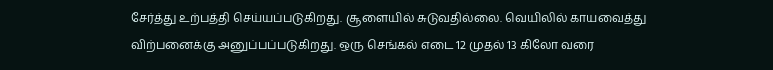சேர்த்து உற்பத்தி செய்யப்படுகிறது. சூளையில் சுடுவதில்லை. வெயிலில் காயவைத்து விற்பனைக்கு அனுப்பப்படுகிறது. ஒரு செங்கல் எடை 12 முதல் 13 கிலோ வரை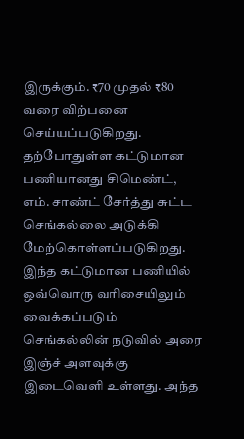இருக்கும். ₹70 முதல் ₹80 வரை விற்பனை செய்யப்படுகிறது. தற்போதுள்ள கட்டுமான பணியானது சிமெண்ட், எம். சாண்ட் சேர்த்து சுட்ட செங்கல்லை அடுக்கி மேற்கொள்ளப்படுகிறது. இந்த கட்டுமான பணியில் ஒவ்வொரு வரிசையிலும் வைக்கப்படும் செங்கல்லின் நடுவில் அரை இஞ்ச் அளவுக்கு இடைவெளி உள்ளது. அந்த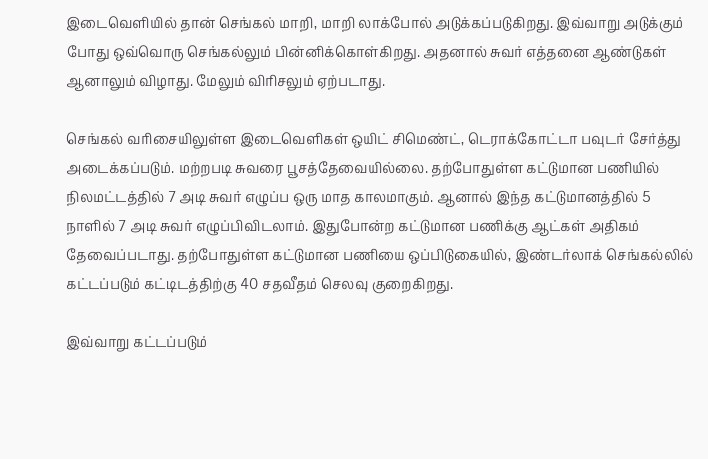இடைவெளியில் தான் செங்கல் மாறி, மாறி லாக்போல் அடுக்கப்படுகிறது. இவ்வாறு அடுக்கும் போது ஒவ்வொரு செங்கல்லும் பின்னிக்கொள்கிறது. அதனால் சுவர் எத்தனை ஆண்டுகள் ஆனாலும் விழாது. மேலும் விரிசலும் ஏற்படாது.

செங்கல் வரிசையிலுள்ள இடைவெளிகள் ஒயிட் சிமெண்ட், டெராக்கோட்டா பவுடர் சேர்த்து அடைக்கப்படும். மற்றபடி சுவரை பூசத்தேவையில்லை. தற்போதுள்ள கட்டுமான பணியில் நிலமட்டத்தில் 7 அடி சுவர் எழுப்ப ஒரு மாத காலமாகும். ஆனால் இந்த கட்டுமானத்தில் 5 நாளில் 7 அடி சுவர் எழுப்பிவிடலாம். இதுபோன்ற கட்டுமான பணிக்கு ஆட்கள் அதிகம் தேவைப்படாது. தற்போதுள்ள கட்டுமான பணியை ஒப்பிடுகையில், இண்டர்லாக் செங்கல்லில் கட்டப்படும் கட்டிடத்திற்கு 40 சதவீதம் செலவு குறைகிறது.

இவ்வாறு கட்டப்படும்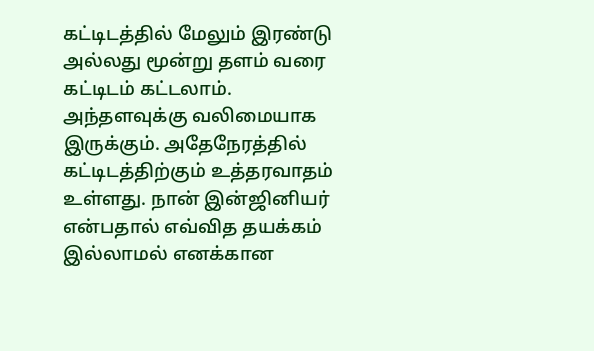கட்டிடத்தில் மேலும் இரண்டு அல்லது மூன்று தளம் வரை கட்டிடம் கட்டலாம். அந்தளவுக்கு வலிமையாக இருக்கும். அதேநேரத்தில் கட்டிடத்திற்கும் உத்தரவாதம் உள்ளது. நான் இன்ஜினியர் என்பதால் எவ்வித தயக்கம் இல்லாமல் எனக்கான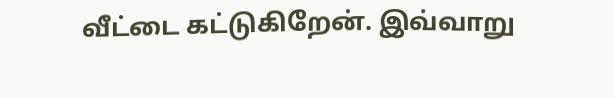வீட்டை கட்டுகிறேன். இவ்வாறு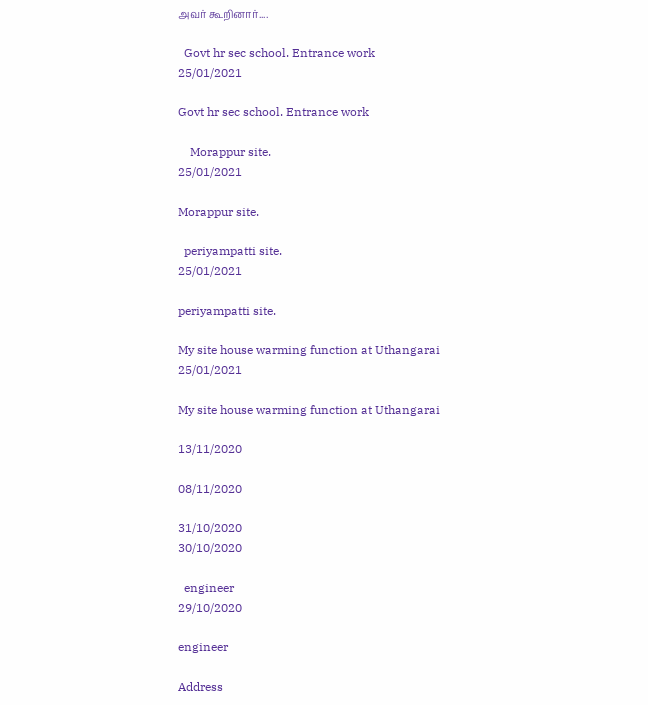அவர் கூறினார்....

  Govt hr sec school. Entrance work
25/01/2021

Govt hr sec school. Entrance work

    Morappur site.
25/01/2021

Morappur site.

  periyampatti site.
25/01/2021

periyampatti site.

My site house warming function at Uthangarai
25/01/2021

My site house warming function at Uthangarai

13/11/2020

08/11/2020

31/10/2020
30/10/2020

  engineer
29/10/2020

engineer

Address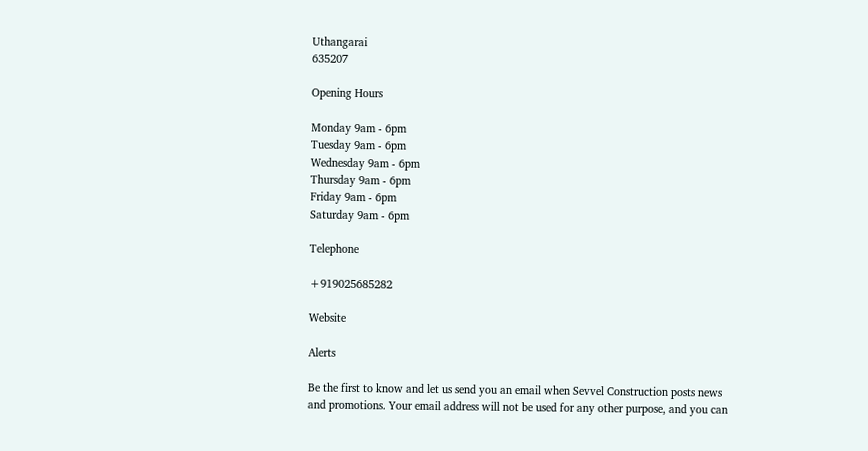Uthangarai
635207

Opening Hours

Monday 9am - 6pm
Tuesday 9am - 6pm
Wednesday 9am - 6pm
Thursday 9am - 6pm
Friday 9am - 6pm
Saturday 9am - 6pm

Telephone

+919025685282

Website

Alerts

Be the first to know and let us send you an email when Sevvel Construction posts news and promotions. Your email address will not be used for any other purpose, and you can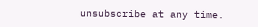unsubscribe at any time.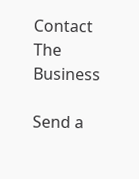Contact The Business

Send a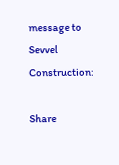message to Sevvel Construction:

Share